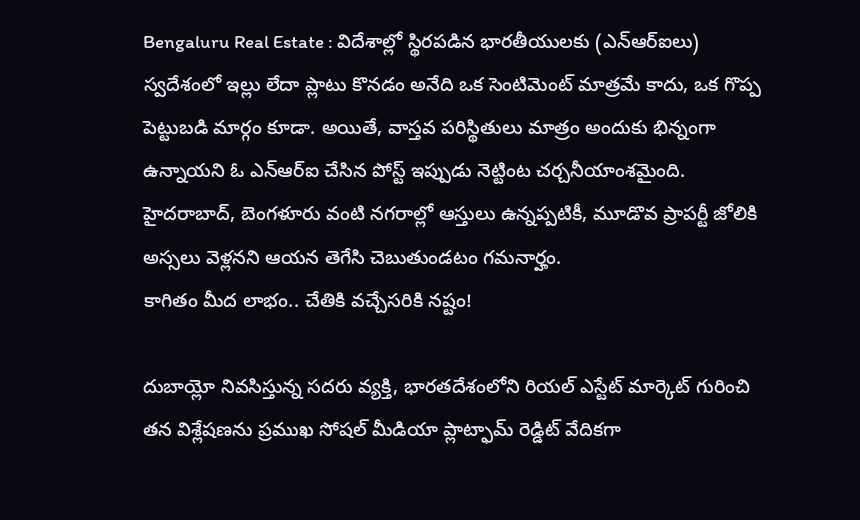Bengaluru Real Estate : విదేశాల్లో స్థిరపడిన భారతీయులకు (ఎన్ఆర్ఐలు) స్వదేశంలో ఇల్లు లేదా ప్లాటు కొనడం అనేది ఒక సెంటిమెంట్ మాత్రమే కాదు, ఒక గొప్ప పెట్టుబడి మార్గం కూడా. అయితే, వాస్తవ పరిస్థితులు మాత్రం అందుకు భిన్నంగా ఉన్నాయని ఓ ఎన్ఆర్ఐ చేసిన పోస్ట్ ఇప్పుడు నెట్టింట చర్చనీయాంశమైంది. హైదరాబాద్, బెంగళూరు వంటి నగరాల్లో ఆస్తులు ఉన్నప్పటికీ, మూడొవ ప్రాపర్టీ జోలికి అస్సలు వెళ్లనని ఆయన తెగేసి చెబుతుండటం గమనార్హం.
కాగితం మీద లాభం.. చేతికి వచ్చేసరికి నష్టం!

దుబాయ్లో నివసిస్తున్న సదరు వ్యక్తి, భారతదేశంలోని రియల్ ఎస్టేట్ మార్కెట్ గురించి తన విశ్లేషణను ప్రముఖ సోషల్ మీడియా ప్లాట్ఫామ్ రెడ్డిట్ వేదికగా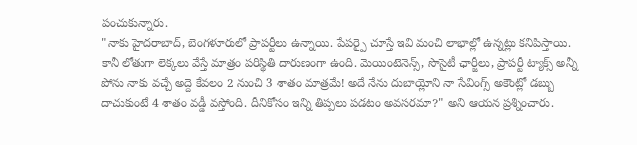పంచుకున్నారు.
"నాకు హైదరాబాద్, బెంగళూరులో ప్రాపర్టీలు ఉన్నాయి. పేపర్పై చూస్తే ఇవి మంచి లాభాల్లో ఉన్నట్లు కనిపిస్తాయి. కానీ లోతుగా లెక్కలు వేస్తే మాత్రం పరిస్థితి దారుణంగా ఉంది. మెయింటెనెన్స్, సొసైటీ ఛార్జీలు, ప్రాపర్టీ ట్యాక్స్ అన్నీ పోను నాకు వచ్చే అద్దె కేవలం 2 నుంచి 3 శాతం మాత్రమే! అదే నేను దుబాయ్లోని నా సేవింగ్స్ అకౌంట్లో డబ్బు దాచుకుంటే 4 శాతం వడ్డీ వస్తోంది. దీనికోసం ఇన్ని తిప్పలు పడటం అవసరమా?" అని ఆయన ప్రశ్నించారు.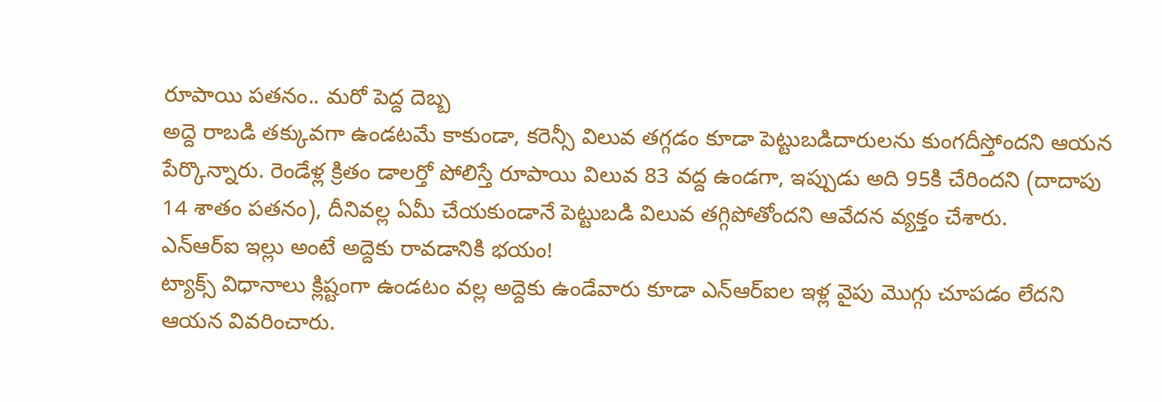రూపాయి పతనం.. మరో పెద్ద దెబ్బ
అద్దె రాబడి తక్కువగా ఉండటమే కాకుండా, కరెన్సీ విలువ తగ్గడం కూడా పెట్టుబడిదారులను కుంగదీస్తోందని ఆయన పేర్కొన్నారు. రెండేళ్ల క్రితం డాలర్తో పోలిస్తే రూపాయి విలువ 83 వద్ద ఉండగా, ఇప్పుడు అది 95కి చేరిందని (దాదాపు 14 శాతం పతనం), దీనివల్ల ఏమీ చేయకుండానే పెట్టుబడి విలువ తగ్గిపోతోందని ఆవేదన వ్యక్తం చేశారు.
ఎన్ఆర్ఐ ఇల్లు అంటే అద్దెకు రావడానికి భయం!
ట్యాక్స్ విధానాలు క్లిష్టంగా ఉండటం వల్ల అద్దెకు ఉండేవారు కూడా ఎన్ఆర్ఐల ఇళ్ల వైపు మొగ్గు చూపడం లేదని ఆయన వివరించారు.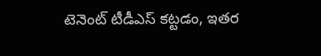టెనెంట్ టీడీఎస్ కట్టడం, ఇతర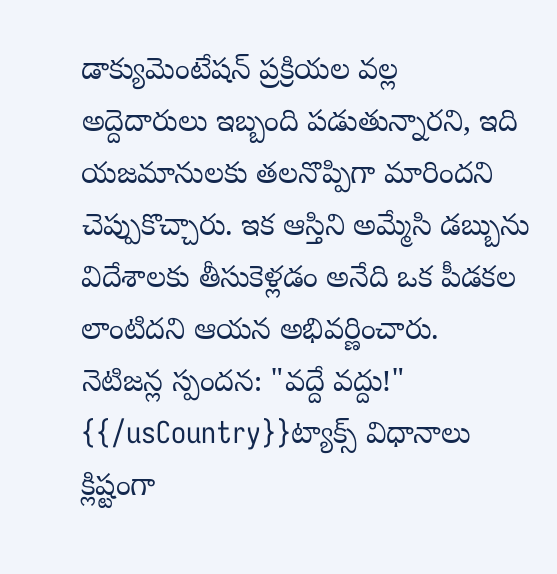డాక్యుమెంటేషన్ ప్రక్రియల వల్ల అద్దెదారులు ఇబ్బంది పడుతున్నారని, ఇది యజమానులకు తలనొప్పిగా మారిందని చెప్పుకొచ్చారు. ఇక ఆస్తిని అమ్మేసి డబ్బును విదేశాలకు తీసుకెళ్లడం అనేది ఒక పీడకల లాంటిదని ఆయన అభివర్ణించారు.
నెటిజన్ల స్పందన: "వద్దే వద్దు!"
{{/usCountry}}ట్యాక్స్ విధానాలు క్లిష్టంగా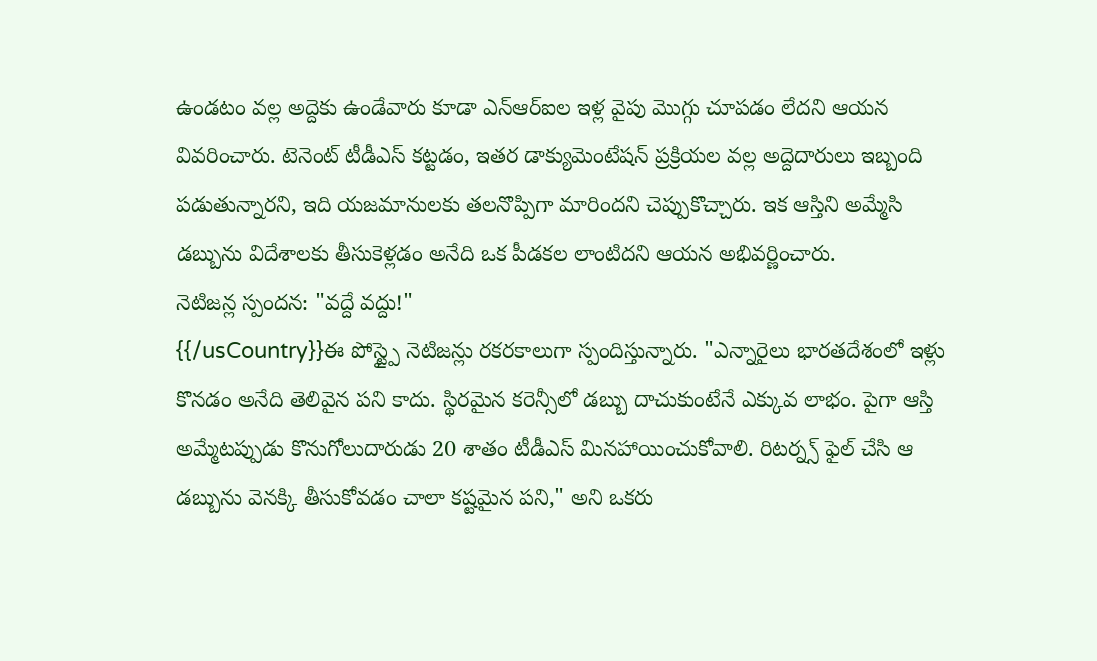ఉండటం వల్ల అద్దెకు ఉండేవారు కూడా ఎన్ఆర్ఐల ఇళ్ల వైపు మొగ్గు చూపడం లేదని ఆయన వివరించారు. టెనెంట్ టీడీఎస్ కట్టడం, ఇతర డాక్యుమెంటేషన్ ప్రక్రియల వల్ల అద్దెదారులు ఇబ్బంది పడుతున్నారని, ఇది యజమానులకు తలనొప్పిగా మారిందని చెప్పుకొచ్చారు. ఇక ఆస్తిని అమ్మేసి డబ్బును విదేశాలకు తీసుకెళ్లడం అనేది ఒక పీడకల లాంటిదని ఆయన అభివర్ణించారు.
నెటిజన్ల స్పందన: "వద్దే వద్దు!"
{{/usCountry}}ఈ పోస్ట్పై నెటిజన్లు రకరకాలుగా స్పందిస్తున్నారు. "ఎన్నారైలు భారతదేశంలో ఇళ్లు కొనడం అనేది తెలివైన పని కాదు. స్థిరమైన కరెన్సీలో డబ్బు దాచుకుంటేనే ఎక్కువ లాభం. పైగా ఆస్తి అమ్మేటప్పుడు కొనుగోలుదారుడు 20 శాతం టీడీఎస్ మినహాయించుకోవాలి. రిటర్న్స్ ఫైల్ చేసి ఆ డబ్బును వెనక్కి తీసుకోవడం చాలా కష్టమైన పని," అని ఒకరు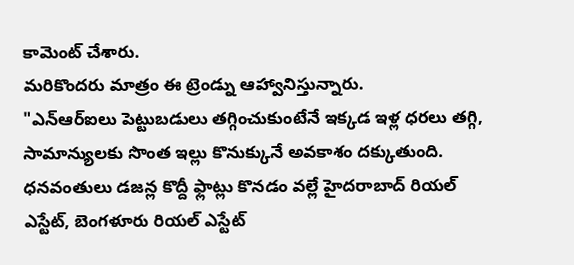కామెంట్ చేశారు.
మరికొందరు మాత్రం ఈ ట్రెండ్ను ఆహ్వానిస్తున్నారు.
"ఎన్ఆర్ఐలు పెట్టుబడులు తగ్గించుకుంటేనే ఇక్కడ ఇళ్ల ధరలు తగ్గి, సామాన్యులకు సొంత ఇల్లు కొనుక్కునే అవకాశం దక్కుతుంది. ధనవంతులు డజన్ల కొద్దీ ఫ్లాట్లు కొనడం వల్లే హైదరాబాద్ రియల్ ఎస్టేట్, బెంగళూరు రియల్ ఎస్టేట్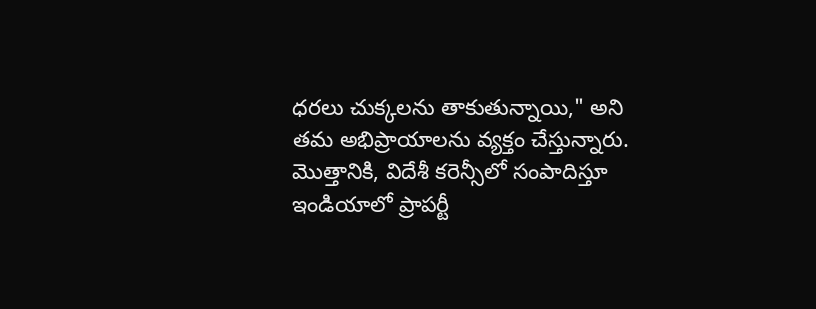ధరలు చుక్కలను తాకుతున్నాయి," అని తమ అభిప్రాయాలను వ్యక్తం చేస్తున్నారు.
మొత్తానికి, విదేశీ కరెన్సీలో సంపాదిస్తూ ఇండియాలో ప్రాపర్టీ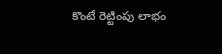కొంటే రెట్టింపు లాభం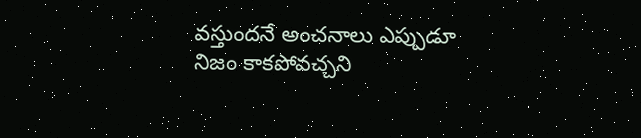వస్తుందనే అంచనాలు ఎప్పుడూ నిజం కాకపోవచ్చని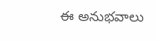ఈ అనుభవాలు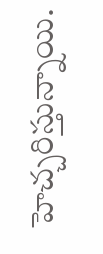హెచ్చరిస్తున్నాయి.